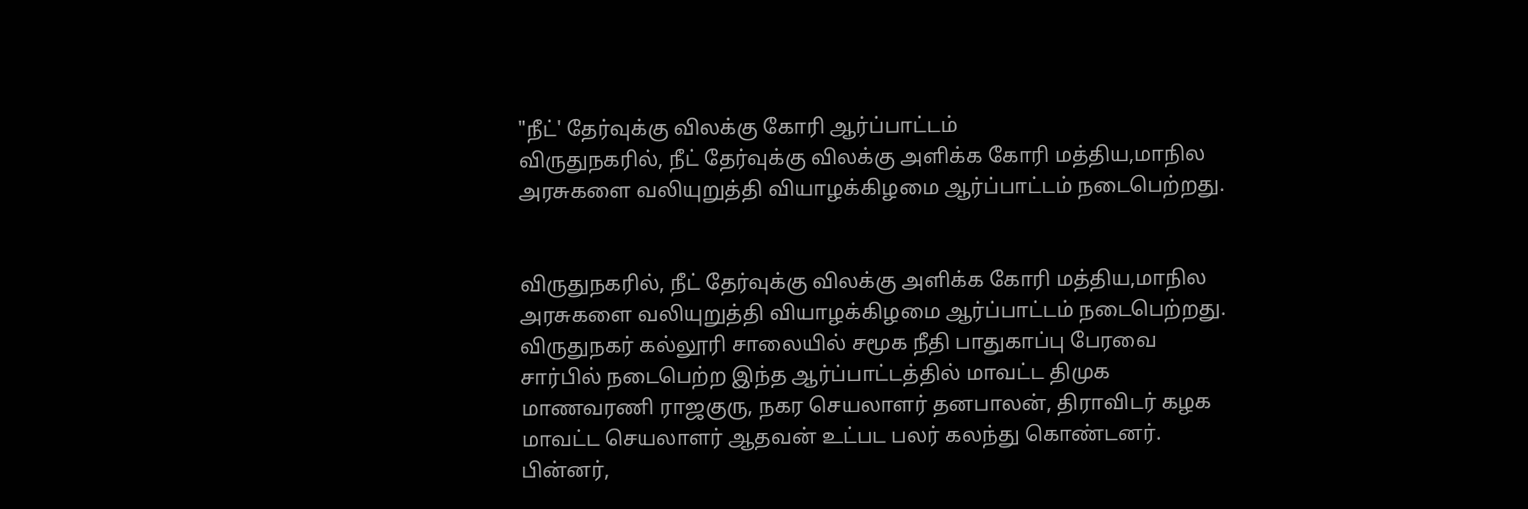"நீட்' தேர்வுக்கு விலக்கு கோரி ஆர்ப்பாட்டம்
விருதுநகரில், நீட் தேர்வுக்கு விலக்கு அளிக்க கோரி மத்திய,மாநில அரசுகளை வலியுறுத்தி வியாழக்கிழமை ஆர்ப்பாட்டம் நடைபெற்றது.


விருதுநகரில், நீட் தேர்வுக்கு விலக்கு அளிக்க கோரி மத்திய,மாநில அரசுகளை வலியுறுத்தி வியாழக்கிழமை ஆர்ப்பாட்டம் நடைபெற்றது.
விருதுநகர் கல்லூரி சாலையில் சமூக நீதி பாதுகாப்பு பேரவை சார்பில் நடைபெற்ற இந்த ஆர்ப்பாட்டத்தில் மாவட்ட திமுக மாணவரணி ராஜகுரு, நகர செயலாளர் தனபாலன், திராவிடர் கழக மாவட்ட செயலாளர் ஆதவன் உட்பட பலர் கலந்து கொண்டனர்.
பின்னர்,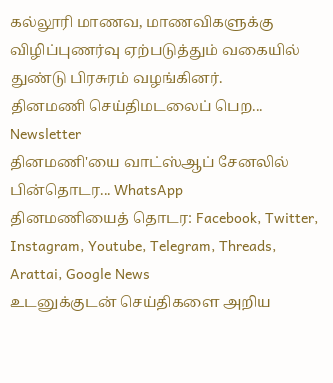கல்லூரி மாணவ, மாணவிகளுக்கு விழிப்புணர்வு ஏற்படுத்தும் வகையில் துண்டு பிரசுரம் வழங்கினர்.
தினமணி செய்திமடலைப் பெற... Newsletter
தினமணி'யை வாட்ஸ்ஆப் சேனலில் பின்தொடர... WhatsApp
தினமணியைத் தொடர: Facebook, Twitter, Instagram, Youtube, Telegram, Threads, Arattai, Google News
உடனுக்குடன் செய்திகளை அறிய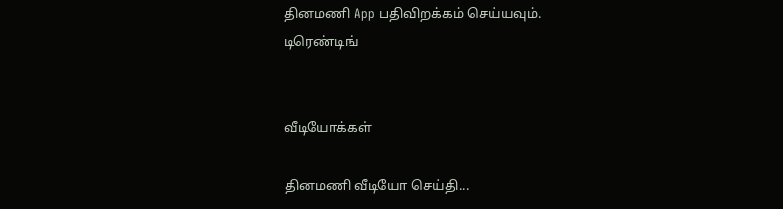தினமணி App பதிவிறக்கம் செய்யவும்.
டிரெண்டிங்


வீடியோக்கள்

தினமணி வீடியோ செய்தி...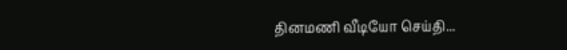தினமணி வீடியோ செய்தி...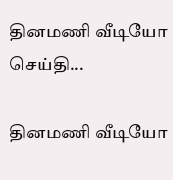தினமணி வீடியோ செய்தி...

தினமணி வீடியோ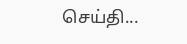செய்தி...